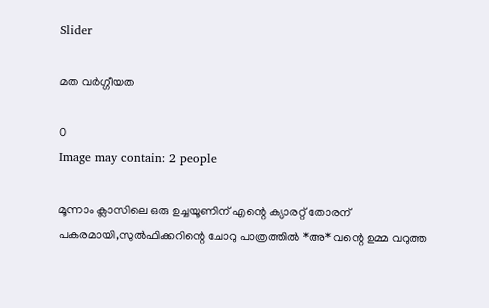Slider

മത വർഗ്ഗീയത

0
Image may contain: 2 people

മൂന്നാം ക്ലാസിലെ ഒരു ഉച്ചയൂണിന് എന്റെ ക്യാരറ്റ് തോരന് പകരമായി,സുൽഫിക്കറിന്റെ ചോറു പാത്രത്തിൽ *അ* വന്റെ ഉമ്മ വറുത്ത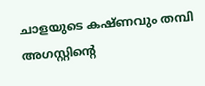ചാളയുടെ കഷ്ണവും തമ്പി അഗസ്റ്റിന്റെ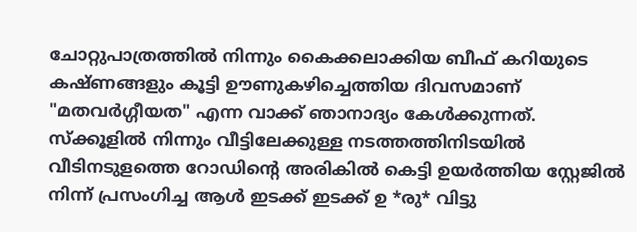ചോറ്റുപാത്രത്തിൽ നിന്നും കൈക്കലാക്കിയ ബീഫ് കറിയുടെ കഷ്ണങ്ങളും കൂട്ടി ഊണുകഴിച്ചെത്തിയ ദിവസമാണ് "മതവർഗ്ഗീയത" എന്ന വാക്ക് ഞാനാദ്യം കേൾക്കുന്നത്.
സ്ക്കൂളിൽ നിന്നും വീട്ടിലേക്കുള്ള നടത്തത്തിനിടയിൽ വീടിനടുളത്തെ റോഡിന്റെ അരികിൽ കെട്ടി ഉയർത്തിയ സ്റ്റേജിൽ നിന്ന് പ്രസംഗിച്ച ആൾ ഇടക്ക് ഇടക്ക് ഉ *രു* വിട്ടു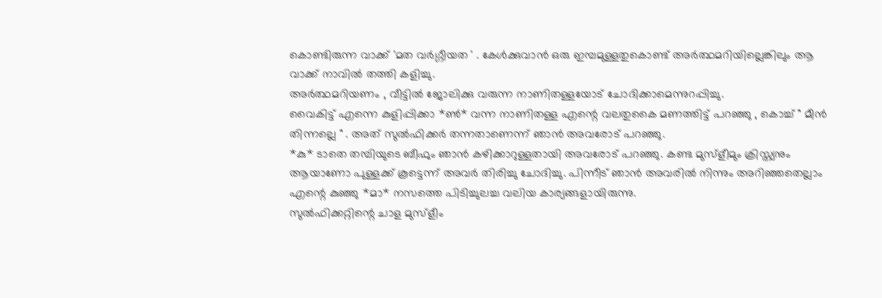കൊണ്ടിരുന്ന വാക്ക് 'മത വർഗ്ഗീയത ' . കേൾക്കുവാൻ ഒരു ഇമ്പമുള്ളതുകൊണ്ട് അർത്ഥമറിയില്ലെങ്കിലും ആ വാക്ക് നാവിൽ തത്തി കളിച്ചു.
അർത്ഥമറിയണം , വീട്ടിൽ ജോലിക്കു വരുന്ന നാണിതള്ളയോട് ചോദിക്കാമെന്നുറപ്പിച്ചു.
വൈകിട്ട് എന്നെ കുളിപ്പിക്കാ *ൺ* വന്ന നാണിതള്ള എന്റെ വലതുകൈ മണത്തിട്ട് പറഞ്ഞു , കൊച്ച് " മീൻ തിന്നല്ലെ " . അത് സുൽഫിക്കർ തന്നതാണെന്ന് ഞാൻ അവരോട് പറഞ്ഞു.
*കു* ടാതെ തമ്പിയുടെ ബീഫും ഞാൻ കഴിക്കാറുള്ളതായി അവരോട് പറഞ്ഞു. കണ്ട മുസ്ളീമും ക്രിസ്ത്യനും ആയാണോ പുള്ളക്ക് കൂട്ടെന്ന് അവർ തിരിച്ചു ചോദിച്ചു. പിന്നീട് ഞാൻ അവരിൽ നിന്നും അറിഞ്ഞതെല്ലാം എന്റെ കുഞ്ഞു *മാ* നസത്തെ പിടിച്ചുലച്ച വലിയ കാര്യങ്ങളായിരുന്നു.
സുൽഫിക്കറ്റിന്റെ ചാള മുസ്ളീം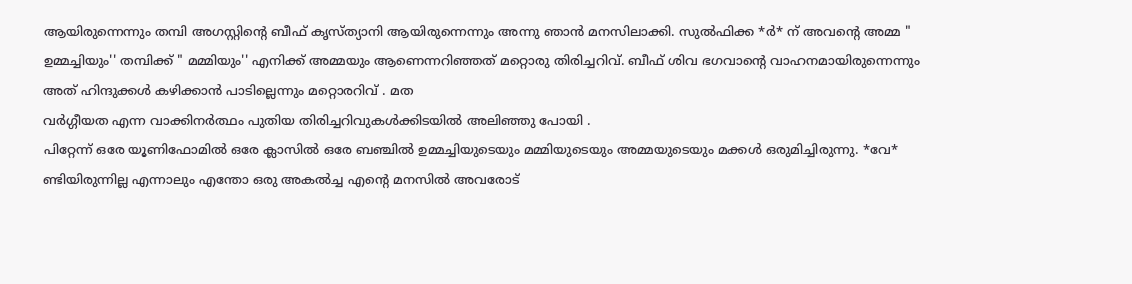ആയിരുന്നെന്നും തമ്പി അഗസ്റ്റിന്റെ ബീഫ് കൃസ്ത്യാനി ആയിരുന്നെന്നും അന്നു ഞാൻ മനസിലാക്കി. സുൽഫിക്ക *ർ* ന് അവന്റെ അമ്മ " ഉമ്മച്ചിയും'' തമ്പിക്ക് " മമ്മിയും'' എനിക്ക് അമ്മയും ആണെന്നറിഞ്ഞത് മറ്റൊരു തിരിച്ചറിവ്. ബീഫ് ശിവ ഭഗവാന്റെ വാഹനമായിരുന്നെന്നും അത് ഹിന്ദുക്കൾ കഴിക്കാൻ പാടില്ലെന്നും മറ്റൊരറിവ് . മത
വർഗ്ഗീയത എന്ന വാക്കിനർത്ഥം പുതിയ തിരിച്ചറിവുകൾക്കിടയിൽ അലിഞ്ഞു പോയി .
പിറ്റേന്ന് ഒരേ യൂണിഫോമിൽ ഒരേ ക്ലാസിൽ ഒരേ ബഞ്ചിൽ ഉമ്മച്ചിയുടെയും മമ്മിയുടെയും അമ്മയുടെയും മക്കൾ ഒരുമിച്ചിരുന്നു. *വേ* ണ്ടിയിരുന്നില്ല എന്നാലും എന്തോ ഒരു അകൽച്ച എന്റെ മനസിൽ അവരോട്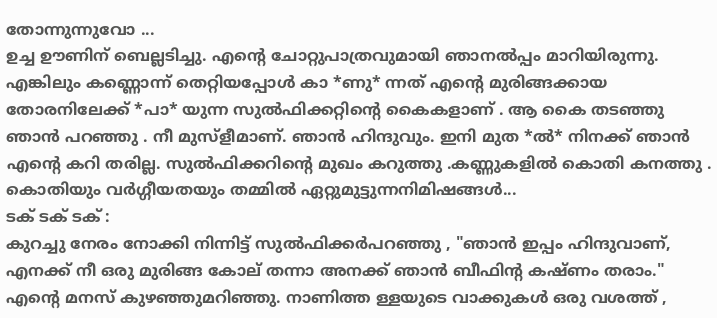തോന്നുന്നുവോ ...
ഉച്ച ഊണിന് ബെല്ലടിച്ചു. എന്റെ ചോറ്റുപാത്രവുമായി ഞാനൽപ്പം മാറിയിരുന്നു.
എങ്കിലും കണ്ണൊന്ന് തെറ്റിയപ്പോൾ കാ *ണു* ന്നത് എന്റെ മുരിങ്ങക്കായ തോരനിലേക്ക് *പാ* യുന്ന സുൽഫിക്കറ്റിന്റെ കൈകളാണ് . ആ കൈ തടഞ്ഞു ഞാൻ പറഞ്ഞു . നീ മുസ്ളീമാണ്. ഞാൻ ഹിന്ദുവും. ഇനി മുത *ൽ* നിനക്ക് ഞാൻ എന്റെ കറി തരില്ല. സുൽഫിക്കറിന്റെ മുഖം കറുത്തു .കണ്ണുകളിൽ കൊതി കനത്തു .
കൊതിയും വർഗ്ഗീയതയും തമ്മിൽ ഏറ്റുമുട്ടുന്നനിമിഷങ്ങൾ...
ടക് ടക് ടക് :
കുറച്ചു നേരം നോക്കി നിന്നിട്ട് സുൽഫിക്കർപറഞ്ഞു , "ഞാൻ ഇപ്പം ഹിന്ദുവാണ്, എനക്ക് നീ ഒരു മുരിങ്ങ കോല് തന്നാ അനക്ക് ഞാൻ ബീഫിന്റ കഷ്ണം തരാം."
എന്റെ മനസ് കുഴഞ്ഞുമറിഞ്ഞു. നാണിത്ത ള്ളയുടെ വാക്കുകൾ ഒരു വശത്ത് ,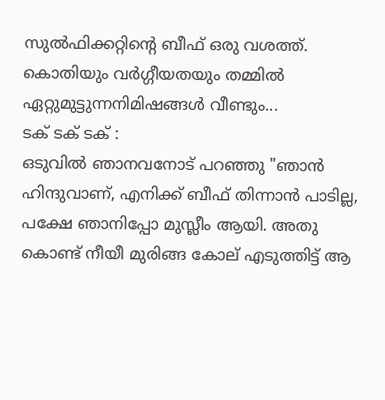സുൽഫിക്കറ്റിന്റെ ബീഫ് ഒരു വശത്ത്.
കൊതിയും വർഗ്ഗീയതയും തമ്മിൽ ഏറ്റുമുട്ടുന്നനിമിഷങ്ങൾ വീണ്ടും...
ടക് ടക് ടക് :
ഒടുവിൽ ഞാനവനോട് പറഞ്ഞു "ഞാൻ ഹിന്ദുവാണ്, എനിക്ക് ബീഫ് തിന്നാൻ പാടില്ല,
പക്ഷേ ഞാനിപ്പോ മുസ്ലീം ആയി. അതു കൊണ്ട് നീയീ മുരിങ്ങ കോല് എടുത്തിട്ട് ആ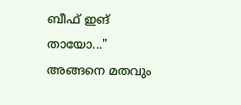ബീഫ് ഇങ് തായോ..."
അങ്ങനെ മതവും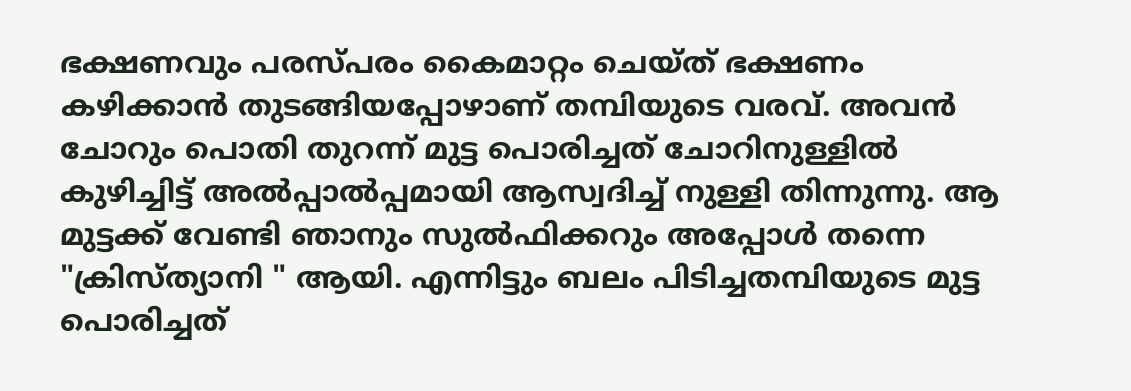ഭക്ഷണവും പരസ്പരം കൈമാറ്റം ചെയ്ത് ഭക്ഷണം കഴിക്കാൻ തുടങ്ങിയപ്പോഴാണ് തമ്പിയുടെ വരവ്. അവൻ ചോറും പൊതി തുറന്ന് മുട്ട പൊരിച്ചത് ചോറിനുള്ളിൽ കുഴിച്ചിട്ട് അൽപ്പാൽപ്പമായി ആസ്വദിച്ച് നുള്ളി തിന്നുന്നു. ആ മുട്ടക്ക് വേണ്ടി ഞാനും സുൽഫിക്കറും അപ്പോൾ തന്നെ "ക്രിസ്ത്യാനി " ആയി. എന്നിട്ടും ബലം പിടിച്ചതമ്പിയുടെ മുട്ട പൊരിച്ചത്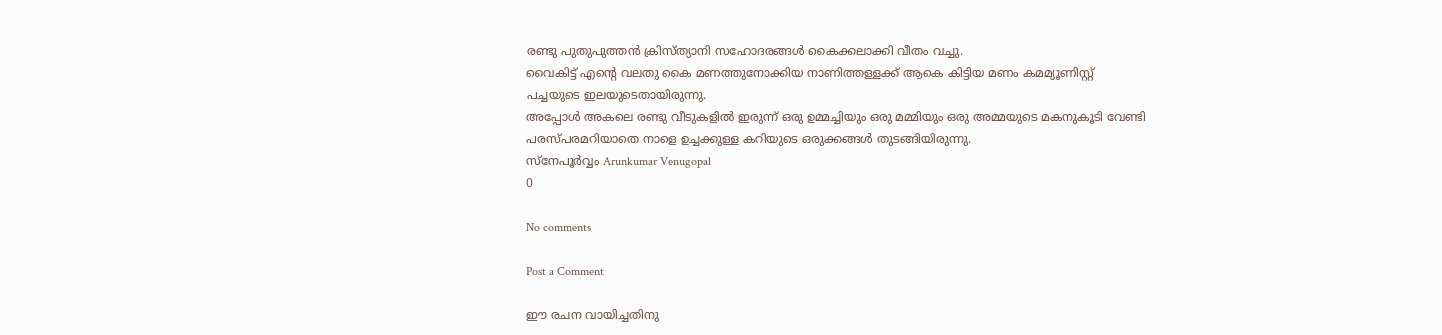രണ്ടു പുതുപുത്തൻ ക്രിസ്ത്യാനി സഹോദരങ്ങൾ കൈക്കലാക്കി വീതം വച്ചു.
വൈകിട്ട് എന്റെ വലതു കൈ മണത്തുനോക്കിയ നാണിത്തള്ളക്ക് ആകെ കിട്ടിയ മണം കമമ്യൂണിസ്റ്റ് പച്ചയുടെ ഇലയുടെതായിരുന്നു.
അപ്പോൾ അകലെ രണ്ടു വീടുകളിൽ ഇരുന്ന് ഒരു ഉമ്മച്ചിയും ഒരു മമ്മിയും ഒരു അമ്മയുടെ മകനുകൂടി വേണ്ടി പരസ്പരമറിയാതെ നാളെ ഉച്ചക്കുള്ള കറിയുടെ ഒരുക്കങ്ങൾ തുടങ്ങിയിരുന്നു.
സ്നേപൂർവ്വം Arunkumar Venugopal
0

No comments

Post a Comment

ഈ രചന വായിച്ചതിനു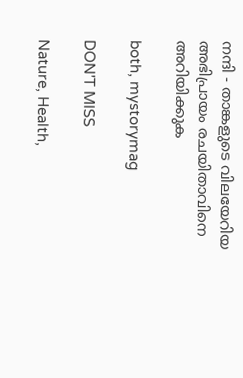നന്ദി - താങ്കളുടെ വിലയേറിയ അഭിപ്രായം രചയിതാവിനെ അറിയിക്കുക

both, mystorymag

DON'T MISS

Nature, Health,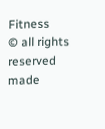Fitness
© all rights reserved
made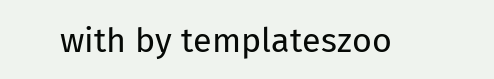with by templateszoo